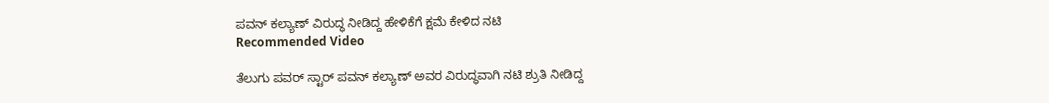ಪವನ್ ಕಲ್ಯಾಣ್ ವಿರುದ್ಧ ನೀಡಿದ್ದ ಹೇಳಿಕೆಗೆ ಕ್ಷಮೆ ಕೇಳಿದ ನಟಿ
Recommended Video

ತೆಲುಗು ಪವರ್ ಸ್ಟಾರ್ ಪವನ್ ಕಲ್ಯಾಣ್ ಅವರ ವಿರುದ್ಧವಾಗಿ ನಟಿ ಶ್ರುತಿ ನೀಡಿದ್ದ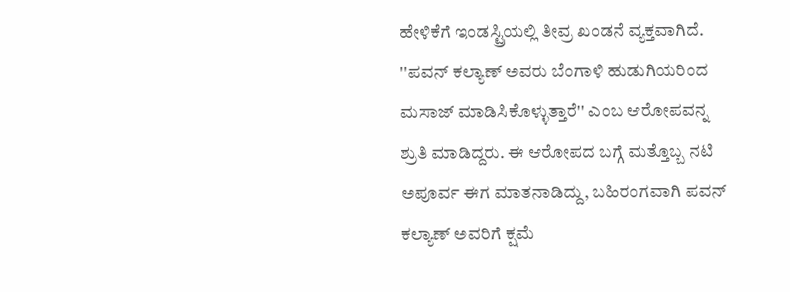ಹೇಳಿಕೆಗೆ ಇಂಡಸ್ಟ್ರಿಯಲ್ಲಿ ತೀವ್ರ ಖಂಡನೆ ವ್ಯಕ್ತವಾಗಿದೆ. ''ಪವನ್ ಕಲ್ಯಾಣ್ ಅವರು ಬೆಂಗಾಳಿ ಹುಡುಗಿಯರಿಂದ ಮಸಾಜ್ ಮಾಡಿಸಿಕೊಳ್ಳುತ್ತಾರೆ'' ಎಂಬ ಆರೋಪವನ್ನ ಶ್ರುತಿ ಮಾಡಿದ್ದರು. ಈ ಆರೋಪದ ಬಗ್ಗೆ ಮತ್ತೊಬ್ಬ ನಟಿ ಅಪೂರ್ವ ಈಗ ಮಾತನಾಡಿದ್ದು, ಬಹಿರಂಗವಾಗಿ ಪವನ್ ಕಲ್ಯಾಣ್ ಅವರಿಗೆ ಕ್ಷಮೆ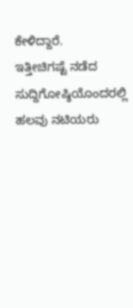ಕೇಳಿದ್ದಾರೆ.
ಇತ್ತೀಚಿಗಷ್ಟೆ ನಡೆದ ಸುದ್ದಿಗೋಷ್ಠಿಯೊಂದರಲ್ಲಿ ಹಲವು ನಟಿಯರು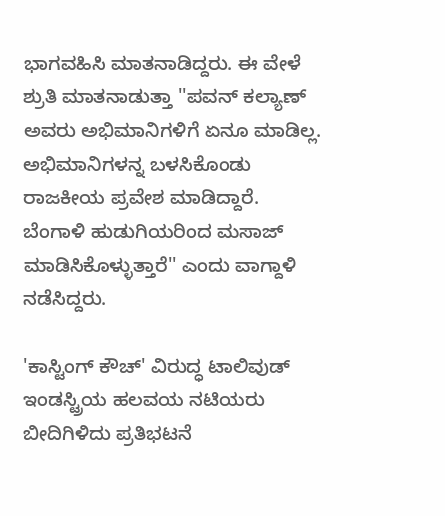ಭಾಗವಹಿಸಿ ಮಾತನಾಡಿದ್ದರು. ಈ ವೇಳೆ ಶ್ರುತಿ ಮಾತನಾಡುತ್ತಾ ''ಪವನ್ ಕಲ್ಯಾಣ್ ಅವರು ಅಭಿಮಾನಿಗಳಿಗೆ ಏನೂ ಮಾಡಿಲ್ಲ. ಅಭಿಮಾನಿಗಳನ್ನ ಬಳಸಿಕೊಂಡು ರಾಜಕೀಯ ಪ್ರವೇಶ ಮಾಡಿದ್ದಾರೆ. ಬೆಂಗಾಳಿ ಹುಡುಗಿಯರಿಂದ ಮಸಾಜ್ ಮಾಡಿಸಿಕೊಳ್ಳುತ್ತಾರೆ'' ಎಂದು ವಾಗ್ದಾಳಿ ನಡೆಸಿದ್ದರು.

'ಕಾಸ್ಟಿಂಗ್ ಕೌಚ್' ವಿರುದ್ಧ ಟಾಲಿವುಡ್ ಇಂಡಸ್ಟ್ರಿಯ ಹಲವಯ ನಟಿಯರು ಬೀದಿಗಿಳಿದು ಪ್ರತಿಭಟನೆ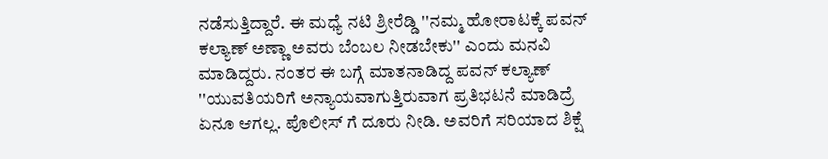ನಡೆಸುತ್ತಿದ್ದಾರೆ. ಈ ಮಧ್ಯೆ ನಟಿ ಶ್ರೀರೆಡ್ಡಿ ''ನಮ್ಮ ಹೋರಾಟಕ್ಕೆ ಪವನ್ ಕಲ್ಯಾಣ್ ಅಣ್ಣಾ ಅವರು ಬೆಂಬಲ ನೀಡಬೇಕು'' ಎಂದು ಮನವಿ ಮಾಡಿದ್ದರು. ನಂತರ ಈ ಬಗ್ಗೆ ಮಾತನಾಡಿದ್ದ ಪವನ್ ಕಲ್ಯಾಣ್ ''ಯುವತಿಯರಿಗೆ ಅನ್ಯಾಯವಾಗುತ್ತಿರುವಾಗ ಪ್ರತಿಭಟನೆ ಮಾಡಿದ್ರೆ ಏನೂ ಆಗಲ್ಲ. ಪೊಲೀಸ್ ಗೆ ದೂರು ನೀಡಿ. ಅವರಿಗೆ ಸರಿಯಾದ ಶಿಕ್ಷೆ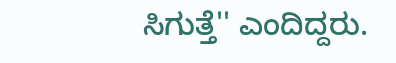ಸಿಗುತ್ತೆ'' ಎಂದಿದ್ದರು.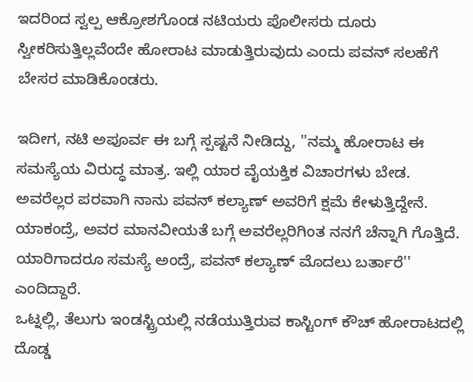ಇದರಿಂದ ಸ್ವಲ್ಪ ಆಕ್ರೋಶಗೊಂಡ ನಟಿಯರು ಪೊಲೀಸರು ದೂರು ಸ್ವೀಕರಿಸುತ್ತಿಲ್ಲವೆಂದೇ ಹೋರಾಟ ಮಾಡುತ್ತಿರುವುದು ಎಂದು ಪವನ್ ಸಲಹೆಗೆ ಬೇಸರ ಮಾಡಿಕೊಂಡರು.

ಇದೀಗ, ನಟಿ ಅಪೂರ್ವ ಈ ಬಗ್ಗೆ ಸ್ಪಷ್ಟನೆ ನೀಡಿದ್ದು, ''ನಮ್ಮ ಹೋರಾಟ ಈ ಸಮಸ್ಯೆಯ ವಿರುದ್ಧ ಮಾತ್ರ. ಇಲ್ಲಿ ಯಾರ ವೈಯಕ್ತಿಕ ವಿಚಾರಗಳು ಬೇಡ. ಅವರೆಲ್ಲರ ಪರವಾಗಿ ನಾನು ಪವನ್ ಕಲ್ಯಾಣ್ ಅವರಿಗೆ ಕ್ಷಮೆ ಕೇಳುತ್ತಿದ್ದೇನೆ. ಯಾಕಂದ್ರೆ, ಅವರ ಮಾನವೀಯತೆ ಬಗ್ಗೆ ಅವರೆಲ್ಲರಿಗಿಂತ ನನಗೆ ಚೆನ್ನಾಗಿ ಗೊತ್ತಿದೆ. ಯಾರಿಗಾದರೂ ಸಮಸ್ಯೆ ಅಂದ್ರೆ, ಪವನ್ ಕಲ್ಯಾಣ್ ಮೊದಲು ಬರ್ತಾರೆ'' ಎಂದಿದ್ದಾರೆ.
ಒಟ್ನಲ್ಲಿ, ತೆಲುಗು ಇಂಡಸ್ಟ್ರಿಯಲ್ಲಿ ನಡೆಯುತ್ತಿರುವ ಕಾಸ್ಟಿಂಗ್ ಕೌಚ್ ಹೋರಾಟದಲ್ಲಿ ದೊಡ್ಡ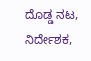ದೊಡ್ಡ ನಟ, ನಿರ್ದೇಶಕ,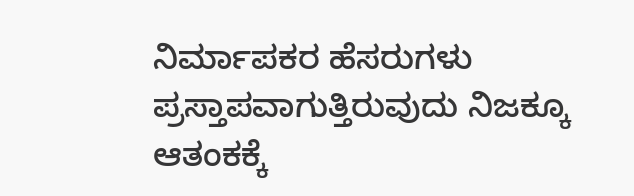ನಿರ್ಮಾಪಕರ ಹೆಸರುಗಳು ಪ್ರಸ್ತಾಪವಾಗುತ್ತಿರುವುದು ನಿಜಕ್ಕೂ ಆತಂಕಕ್ಕೆ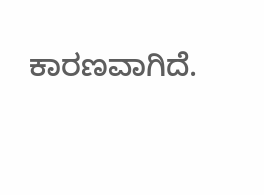ಕಾರಣವಾಗಿದೆ.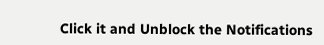Click it and Unblock the Notifications